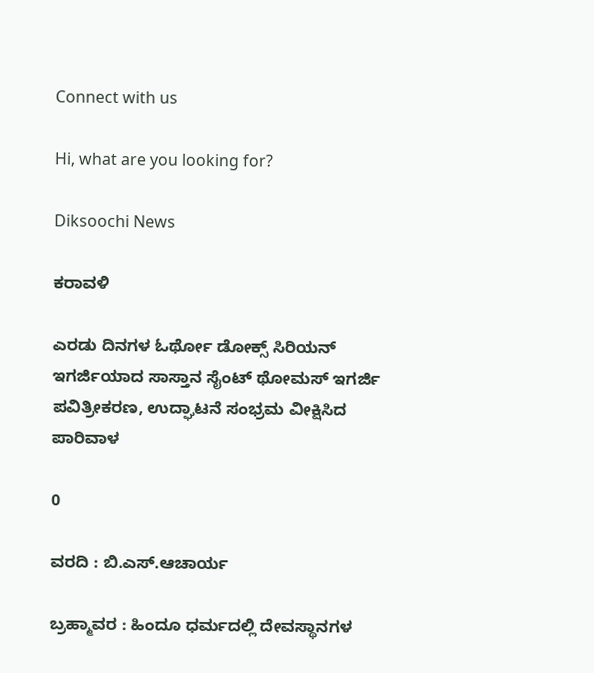Connect with us

Hi, what are you looking for?

Diksoochi News

ಕರಾವಳಿ

ಎರಡು ದಿನಗಳ ಓರ್ಥೋ ಡೋಕ್ಸ್ ಸಿರಿಯನ್ ಇಗರ್ಜಿಯಾದ ಸಾಸ್ತಾನ ಸೈಂಟ್ ಥೋಮಸ್ ಇಗರ್ಜಿ ಪವಿತ್ರೀಕರಣ, ಉದ್ಘಾಟನೆ ಸಂಭ್ರಮ ವೀಕ್ಷಿಸಿದ ಪಾರಿವಾಳ

0

ವರದಿ : ಬಿ.ಎಸ್.ಆಚಾರ್ಯ

ಬ್ರಹ್ಮಾವರ : ಹಿಂದೂ ಧರ್ಮದಲ್ಲಿ ದೇವಸ್ಥಾನಗಳ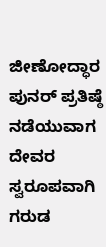ಜೀಣೋದ್ಧಾರ ಪುನರ್ ಪ್ರತಿಷ್ಠೆ ನಡೆಯುವಾಗ ದೇವರ ಸ್ವರೂಪವಾಗಿ ಗರುಡ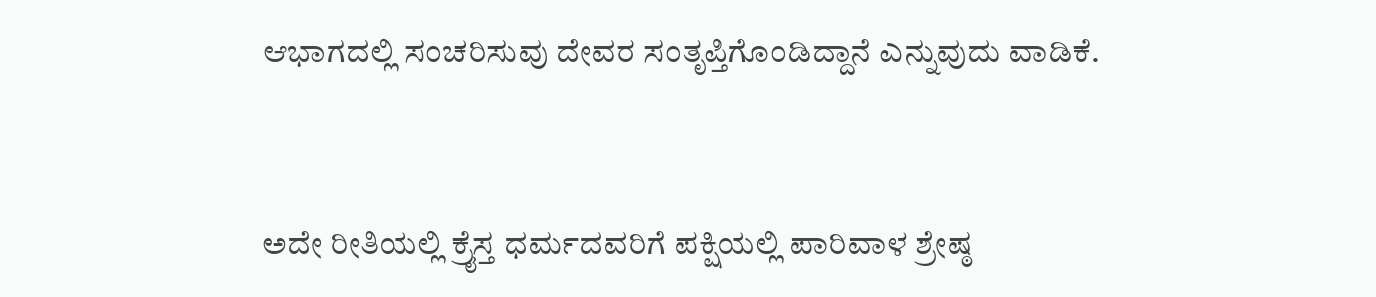ಆಭಾಗದಲ್ಲಿ ಸಂಚರಿಸುವು ದೇವರ ಸಂತೃಪ್ತಿಗೊಂಡಿದ್ದಾನೆ ಎನ್ನುವುದು ವಾಡಿಕೆ.


ಅದೇ ರೀತಿಯಲ್ಲಿ ಕ್ರೈಸ್ತ ಧರ್ಮದವರಿಗೆ ಪಕ್ಷಿಯಲ್ಲಿ ಪಾರಿವಾಳ ಶ್ರೇಷ್ಠ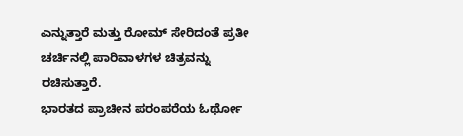ಎನ್ನುತ್ತಾರೆ ಮತ್ತು ರೋಮ್ ಸೇರಿದಂತೆ ಪ್ರತೀ ಚರ್ಚಿನಲ್ಲಿ ಪಾರಿವಾಳಗಳ ಚಿತ್ರವನ್ನು ರಚಿಸುತ್ತಾರೆ.
ಭಾರತದ ಪ್ರಾಚೀನ ಪರಂಪರೆಯ ಓರ್ಥೋ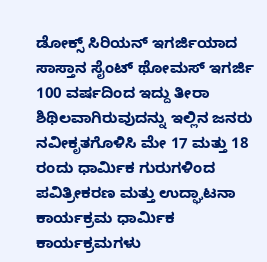ಡೋಕ್ಸ್ ಸಿರಿಯನ್ ಇಗರ್ಜಿಯಾದ ಸಾಸ್ತಾನ ಸೈಂಟ್ ಥೋಮಸ್ ಇಗರ್ಜಿ 100 ವರ್ಷದಿಂದ ಇದ್ದು ತೀರಾ ಶಿಥಿಲವಾಗಿರುವುದನ್ನು ಇಲ್ಲಿನ ಜನರು ನವೀಕೃತಗೊಳಿಸಿ ಮೇ 17 ಮತ್ತು 18 ರಂದು ಧಾರ್ಮಿಕ ಗುರುಗಳಿಂದ ಪವಿತ್ರೀಕರಣ ಮತ್ತು ಉದ್ಘಾಟನಾ ಕಾರ್ಯಕ್ರಮ ಧಾರ್ಮಿಕ ಕಾರ್ಯಕ್ರಮಗಳು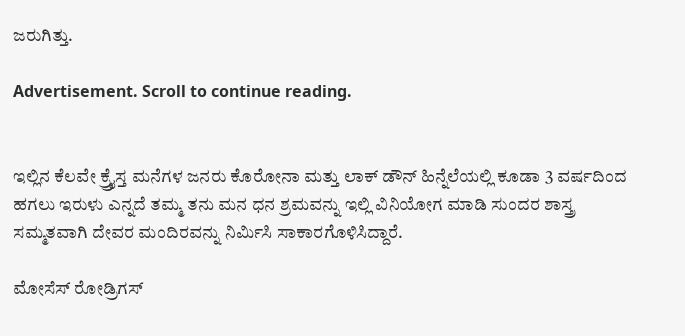ಜರುಗಿತ್ತು.

Advertisement. Scroll to continue reading.


ಇಲ್ಲಿನ ಕೆಲವೇ ಕ್ರ್ರೈಸ್ತ ಮನೆಗಳ ಜನರು ಕೊರೋನಾ ಮತ್ತು ಲಾಕ್ ಡೌನ್ ಹಿನ್ನೆಲೆಯಲ್ಲಿ ಕೂಡಾ 3 ವರ್ಷದಿಂದ ಹಗಲು ಇರುಳು ಎನ್ನದೆ ತಮ್ಮ ತನು ಮನ ಧನ ಶ್ರಮವನ್ನು ಇಲ್ಲಿ ವಿನಿಯೋಗ ಮಾಡಿ ಸುಂದರ ಶಾಸ್ತ್ರ ಸಮ್ಮತವಾಗಿ ದೇವರ ಮಂದಿರವನ್ನು ನಿರ್ಮಿಸಿ ಸಾಕಾರಗೊಳಿಸಿದ್ದಾರೆ.

ಮೋಸೆಸ್ ರೋಡ್ರಿಗಸ್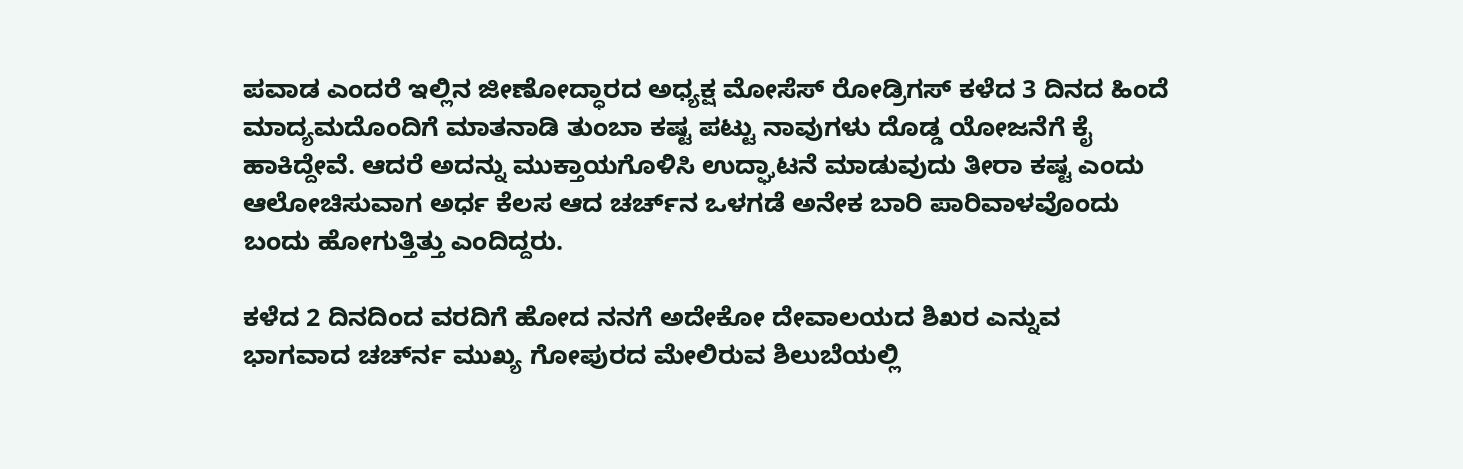ಪವಾಡ ಎಂದರೆ ಇಲ್ಲಿನ ಜೀಣೋದ್ಧಾರದ ಅಧ್ಯಕ್ಷ ಮೋಸೆಸ್ ರೋಡ್ರಿಗಸ್ ಕಳೆದ 3 ದಿನದ ಹಿಂದೆ ಮಾದ್ಯಮದೊಂದಿಗೆ ಮಾತನಾಡಿ ತುಂಬಾ ಕಷ್ಟ ಪಟ್ಟು ನಾವುಗಳು ದೊಡ್ಡ ಯೋಜನೆಗೆ ಕೈ ಹಾಕಿದ್ದೇವೆ. ಆದರೆ ಅದನ್ನು ಮುಕ್ತಾಯಗೊಳಿಸಿ ಉದ್ಘಾಟನೆ ಮಾಡುವುದು ತೀರಾ ಕಷ್ಟ ಎಂದು ಆಲೋಚಿಸುವಾಗ ಅರ್ಧ ಕೆಲಸ ಆದ ಚರ್ಚ್‌ನ ಒಳಗಡೆ ಅನೇಕ ಬಾರಿ ಪಾರಿವಾಳವೊಂದು ಬಂದು ಹೋಗುತ್ತಿತ್ತು ಎಂದಿದ್ದರು.

ಕಳೆದ 2 ದಿನದಿಂದ ವರದಿಗೆ ಹೋದ ನನಗೆ ಅದೇಕೋ ದೇವಾಲಯದ ಶಿಖರ ಎನ್ನುವ ಭಾಗವಾದ ಚರ್ಚ್‍ನ ಮುಖ್ಯ ಗೋಪುರದ ಮೇಲಿರುವ ಶಿಲುಬೆಯಲ್ಲಿ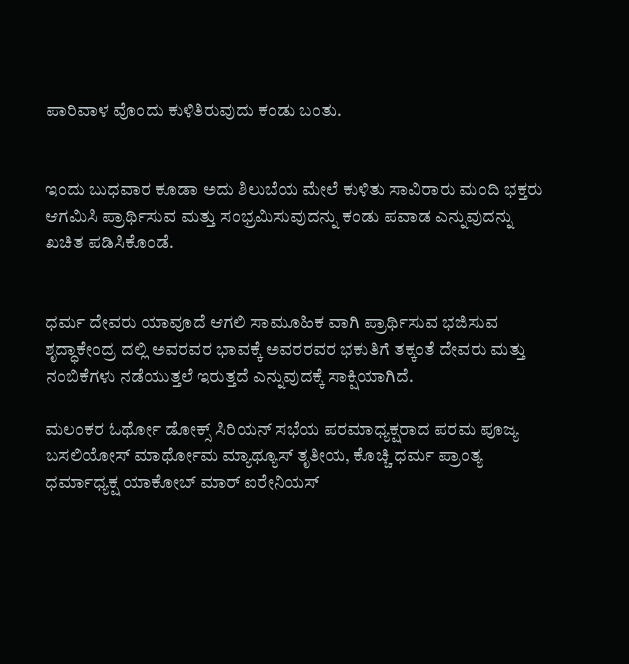ಪಾರಿವಾಳ ವೊಂದು ಕುಳಿತಿರುವುದು ಕಂಡು ಬಂತು.


ಇಂದು ಬುಧವಾರ ಕೂಡಾ ಅದು ಶಿಲುಬೆಯ ಮೇಲೆ ಕುಳಿತು ಸಾವಿರಾರು ಮಂದಿ ಭಕ್ತರು ಆಗಮಿಸಿ ಪ್ರಾರ್ಥಿಸುವ ಮತ್ತು ಸಂಭ್ರಮಿಸುವುದನ್ನು ಕಂಡು ಪವಾಡ ಎನ್ನುವುದನ್ನು ಖಚಿತ ಪಡಿಸಿಕೊಂಡೆ.


ಧರ್ಮ ದೇವರು ಯಾವೂದೆ ಆಗಲಿ ಸಾಮೂಹಿಕ ವಾಗಿ ಪ್ರಾರ್ಥಿಸುವ ಭಜಿಸುವ ಶೃದ್ಧಾಕೇಂದ್ರ ದಲ್ಲಿ ಅವರವರ ಭಾವಕ್ಕೆ ಅವರರವರ ಭಕುತಿಗೆ ತಕ್ಕಂತೆ ದೇವರು ಮತ್ತು ನಂಬಿಕೆಗಳು ನಡೆಯುತ್ತಲೆ ಇರುತ್ತದೆ ಎನ್ನುವುದಕ್ಕೆ ಸಾಕ್ಷಿಯಾಗಿದೆ.

ಮಲಂಕರ ಓರ್ಥೋ ಡೋಕ್ಸ್ ಸಿರಿಯನ್ ಸಭೆಯ ಪರಮಾಧ್ಯಕ್ಷರಾದ ಪರಮ ಪೂಜ್ಯ ಬಸಲಿಯೋಸ್ ಮಾರ್ಥೋಮ ಮ್ಯಾಥ್ಯೂಸ್ ತೃತೀಯ, ಕೊಚ್ಚಿ ಧರ್ಮ ಪ್ರಾಂತ್ಯ ಧರ್ಮಾಧ್ಯಕ್ಷ ಯಾಕೋಬ್ ಮಾರ್ ಐರೇನಿಯಸ್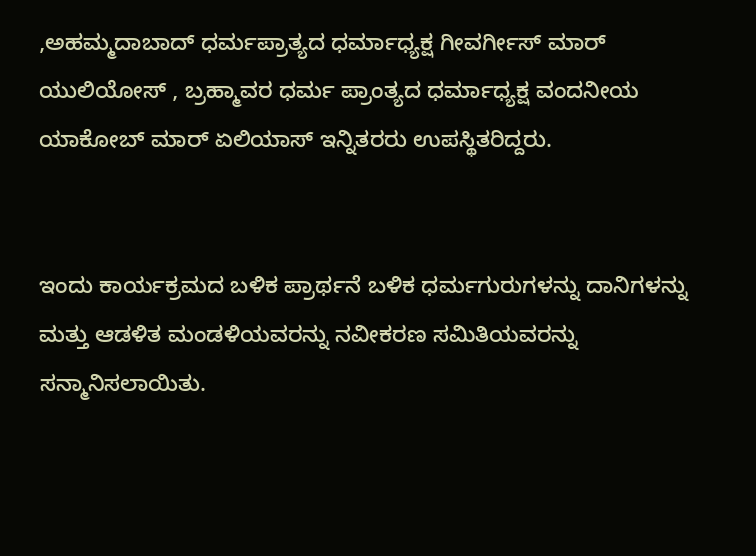,ಅಹಮ್ಮದಾಬಾದ್ ಧರ್ಮಪ್ರಾತ್ಯದ ಧರ್ಮಾಧ್ಯಕ್ಷ ಗೀವರ್ಗೀಸ್ ಮಾರ್ ಯುಲಿಯೋಸ್ , ಬ್ರಹ್ಮಾವರ ಧರ್ಮ ಪ್ರಾಂತ್ಯದ ಧರ್ಮಾಧ್ಯಕ್ಷ ವಂದನೀಯ ಯಾಕೋಬ್ ಮಾರ್ ಏಲಿಯಾಸ್ ಇನ್ನಿತರರು ಉಪಸ್ಥಿತರಿದ್ದರು.


ಇಂದು ಕಾರ್ಯಕ್ರಮದ ಬಳಿಕ ಪ್ರಾರ್ಥನೆ ಬಳಿಕ ಧರ್ಮಗುರುಗಳನ್ನು ದಾನಿಗಳನ್ನು ಮತ್ತು ಆಡಳಿತ ಮಂಡಳಿಯವರನ್ನು ನವೀಕರಣ ಸಮಿತಿಯವರನ್ನು ಸನ್ಮಾನಿಸಲಾಯಿತು.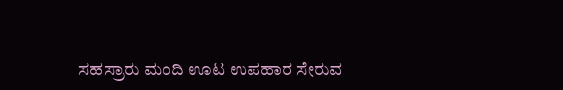ಸಹಸ್ರಾರು ಮಂದಿ ಊಟ ಉಪಹಾರ ಸೇರುವ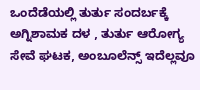ಒಂದೆಡೆಯಲ್ಲಿ ತುರ್ತು ಸಂದರ್ಬಕ್ಕೆ ಅಗ್ನಿಶಾಮಕ ದಳ , ತುರ್ತು ಆರೋಗ್ಯ ಸೇವೆ ಘಟಕ, ಅಂಬೂಲೆನ್ಸ್ ಇದೆಲ್ಲವೂ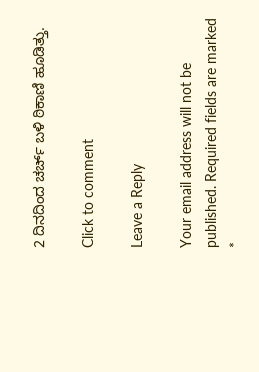2 ದಿನದಿಂದ ಚರ್ಚ್ ಬಳಿ ಠಿಕಾಣಿ ಹೂಡಿತ್ತು.

Click to comment

Leave a Reply

Your email address will not be published. Required fields are marked *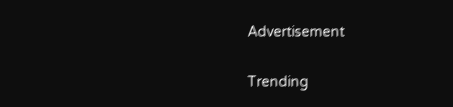Advertisement

Trending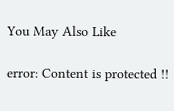You May Also Like

error: Content is protected !!